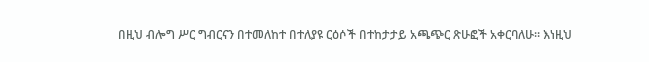በዚህ ብሎግ ሥር ግብርናን በተመለከተ በተለያዩ ርዕሶች በተከታታይ አጫጭር ጽሁፎች አቀርባለሁ። እነዚህ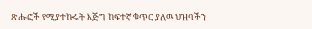ጽሑፎች የሚያተኩሩት እጅግ ከፍተኛ ቁጥር ያለዉ ህዝባችን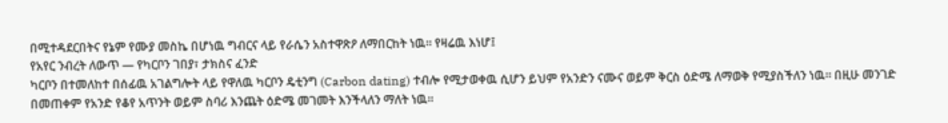በሚተዳደርበትና የኔም የሙያ መስኬ በሆነዉ ግብርና ላይ የራሴን አስተዋጽዖ ለማበርከት ነዉ። የዛሬዉ እነሆ፤
የአየር ንብረት ለውጥ — የካርቦን ገበያ፣ ታክስና ፈንድ
ካርቦን በተመለከተ በሰፊዉ አገልግሎት ላይ የዋለዉ ካርቦን ዴቲንግ (Carbon dating) ተብሎ የሚታወቀዉ ሲሆን ይህም የአንድን ናሙና ወይም ቅርስ ዕድሜ ለማወቅ የሚያስችለን ነዉ። በዚሁ መንገድ በመጠቀም የአንድ የቆየ አጥንት ወይም ስባሪ እንጨት ዕድሜ መገመት እንችላለን ማለት ነዉ።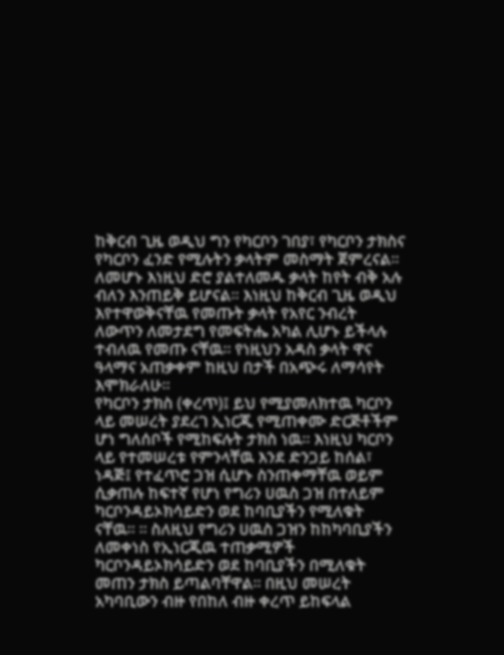ከቅርብ ጊዜ ወዲህ ግን የካርቦን ገበያ፣ የካርቦን ታክስና የካርቦን ፈንድ የሚሉትን ቃላትም መስማት ጀምረናል። ለመሆኑ እነዚህ ድሮ ያልተለመዱ ቃላት ከየት ብቅ አሉ ብለን እንጠይቅ ይሆናል። እነዚህ ከቅርብ ጊዜ ወዲህ እየተዋወቅናቸዉ የመጡት ቃላት የአየር ንብረት ለውጥን ለመታደግ የመፍትሔ አካል ሊሆኑ ይችላሉ ተብለዉ የመጡ ናቸዉ። የነዚህን አዳስ ቃላት ዋና ዓላማና አጠቃቀም ከዚህ በታች በአጭሩ ለማሳየት እሞክራለሁ።
የካርቦን ታክስ (ቀረጥ)፤ ይህ የሚያመለክተዉ ካርቦን ላይ መሠረት ያደረገ ኢነርጂ የሚጠቀሙ ድርጅቶችም ሆነ ግለሰቦች የሚከፍሉት ታክስ ነዉ። እነዚህ ካርቦን ላይ የተመሠረቱ የምንላቸዉ እንደ ድንጋይ ከሰል፣ ነዳጅ፤ የተፈጥሮ ጋዝ ሲሆኑ ስንጠቀማቸዉ ወይም ሲቃጠሉ ከፍተኛ የሆነ የግሪን ሀዉስ ጋዝ በተለይም ካርቦንዳይኦክሳይድን ወደ ከባቢያችን የሚለቁት ናቸዉ። ። ስለዚህ የግሪን ሀዉስ ጋዝን ከከካባቢያችን ለመቀነስ የኢነርጂዉ ተጠቃሚዎች ካርቦንዳይኦክሳይድን ወደ ከባቢያችን በሚለቁት መጠን ታክስ ይጣልባቸዋል። በዚህ መሠረት አካባቢውን ብዙ የበከለ ብዙ ቀረጥ ይከፍላል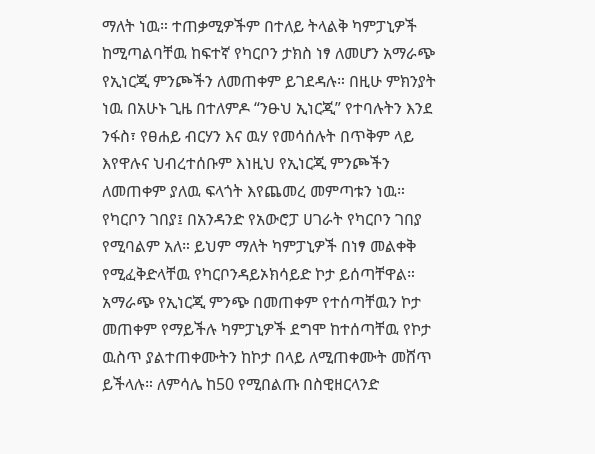ማለት ነዉ። ተጠቃሚዎችም በተለይ ትላልቅ ካምፓኒዎች ከሚጣልባቸዉ ከፍተኛ የካርቦን ታክስ ነፃ ለመሆን አማራጭ የኢነርጂ ምንጮችን ለመጠቀም ይገደዳሉ። በዚሁ ምክንያት ነዉ በአሁኑ ጊዜ በተለምዶ “ንፁህ ኢነርጂ” የተባሉትን እንደ ንፋስ፣ የፀሐይ ብርሃን እና ዉሃ የመሳሰሉት በጥቅም ላይ እየዋሉና ህብረተሰቡም እነዚህ የኢነርጂ ምንጮችን ለመጠቀም ያለዉ ፍላጎት እየጨመረ መምጣቱን ነዉ።
የካርቦን ገበያ፤ በአንዳንድ የአውሮፓ ሀገራት የካርቦን ገበያ የሚባልም አለ። ይህም ማለት ካምፓኒዎች በነፃ መልቀቅ የሚፈቅድላቸዉ የካርቦንዳይኦክሳይድ ኮታ ይሰጣቸዋል። አማራጭ የኢነርጂ ምንጭ በመጠቀም የተሰጣቸዉን ኮታ መጠቀም የማይችሉ ካምፓኒዎች ደግሞ ከተሰጣቸዉ የኮታ ዉስጥ ያልተጠቀሙትን ከኮታ በላይ ለሚጠቀሙት መሸጥ ይችላሉ። ለምሳሌ ከ50 የሚበልጡ በስዊዘርላንድ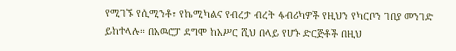የሚገኙ የሲሚንቶ፣ የኬሚካልና የብረታ ብረት ፋብሪካዎች የዚህን የካርቦን ገበያ መንገድ ይከተላሉ። በአዉሮፓ ደግሞ ከአሥር ሺህ በላይ የሆኑ ድርጅቶች በዚህ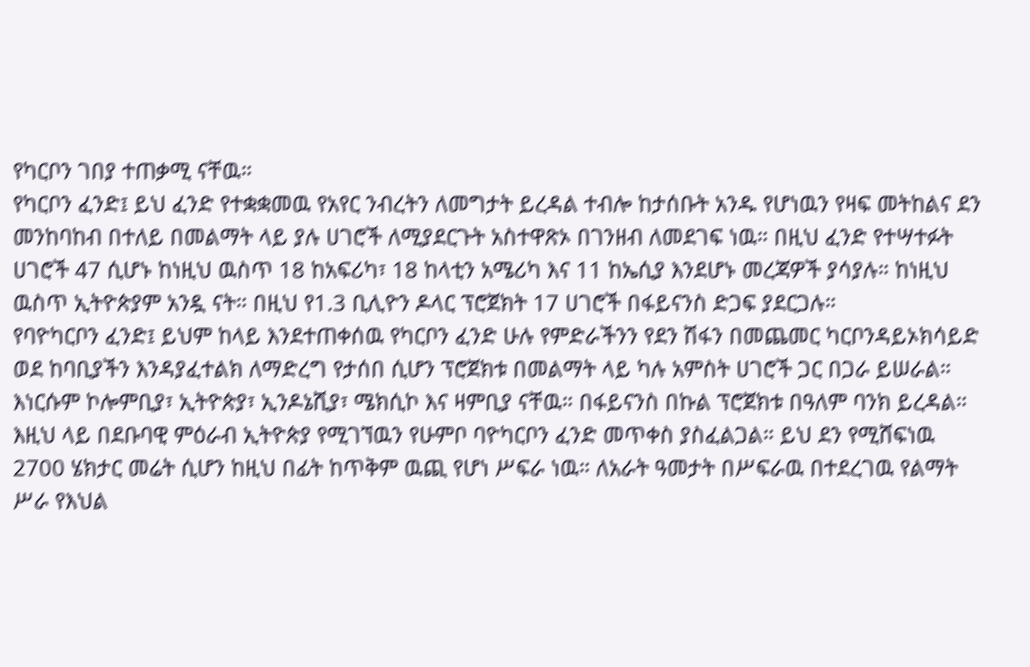የካርቦን ገበያ ተጠቃሚ ናቸዉ።
የካርቦን ፈንድ፤ ይህ ፈንድ የተቋቋመዉ የአየር ንብረትን ለመግታት ይረዳል ተብሎ ከታሰቡት አንዱ የሆነዉን የዛፍ መትከልና ደን መንከባከብ በተለይ በመልማት ላይ ያሉ ሀገሮች ለሚያደርጉት አስተዋጽኦ በገንዘብ ለመደገፍ ነዉ። በዚህ ፈንድ የተሣተፉት ሀገሮች 47 ሲሆኑ ከነዚህ ዉስጥ 18 ከአፍሪካ፣ 18 ከላቲን አሜሪካ እና 11 ከኤሲያ እንደሆኑ መረጃዎች ያሳያሉ። ከነዚህ ዉስጥ ኢትዮጵያም አንዷ ናት። በዚህ የ1.3 ቢሊዮን ዶላር ፕሮጀክት 17 ሀገሮች በፋይናንስ ድጋፍ ያደርጋሉ።
የባዮካርቦን ፈንድ፤ ይህም ከላይ እንደተጠቀሰዉ የካርቦን ፈንድ ሁሉ የምድራችንን የደን ሽፋን በመጨመር ካርቦንዳይኦክሳይድ ወደ ከባቢያችን እንዳያፈተልክ ለማድረግ የታሰበ ሲሆን ፕሮጀክቱ በመልማት ላይ ካሉ አምስት ሀገሮች ጋር በጋራ ይሠራል። እነርሱም ኮሎምቢያ፣ ኢትዮጵያ፣ ኢንዶኔሺያ፣ ሜክሲኮ እና ዛምቢያ ናቸዉ። በፋይናንስ በኩል ፕሮጀክቱ በዓለም ባንክ ይረዳል። እዚህ ላይ በደቡባዊ ምዕራብ ኢትዮጵያ የሚገኘዉን የሁምቦ ባዮካርቦን ፈንድ መጥቀስ ያስፈልጋል። ይህ ደን የሚሸፍነዉ 2700 ሄክታር መሬት ሲሆን ከዚህ በፊት ከጥቅም ዉጪ የሆነ ሥፍራ ነዉ። ለአራት ዓመታት በሥፍራዉ በተደረገዉ የልማት ሥራ የእህል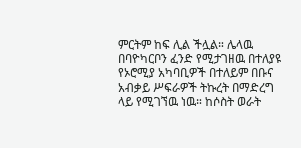ምርትም ከፍ ሊል ችሏል። ሌላዉ በባዮካርቦን ፈንድ የሚታገዘዉ በተለያዩ የኦሮሚያ አካባቢዎች በተለይም በቡና አብቃይ ሥፍራዎች ትኩረት በማድረግ ላይ የሚገኘዉ ነዉ። ከሶስት ወራት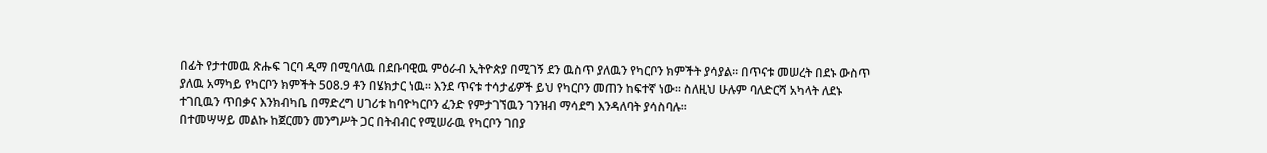በፊት የታተመዉ ጽሑፍ ገርባ ዲማ በሚባለዉ በደቡባዊዉ ምዕራብ ኢትዮጵያ በሚገኝ ደን ዉስጥ ያለዉን የካርቦን ክምችት ያሳያል። በጥናቱ መሠረት በደኑ ውስጥ ያለዉ አማካይ የካርቦን ክምችት 508.9 ቶን በሄክታር ነዉ። እንደ ጥናቱ ተሳታፊዎች ይህ የካርቦን መጠን ከፍተኛ ነው። ስለዚህ ሁሉም ባለድርሻ አካላት ለደኑ ተገቢዉን ጥበቃና እንክብካቤ በማድረግ ሀገሪቱ ከባዮካርቦን ፈንድ የምታገኘዉን ገንዝብ ማሳደግ እንዳለባት ያሳስባሉ።
በተመሣሣይ መልኩ ከጀርመን መንግሥት ጋር በትብብር የሚሠራዉ የካርቦን ገበያ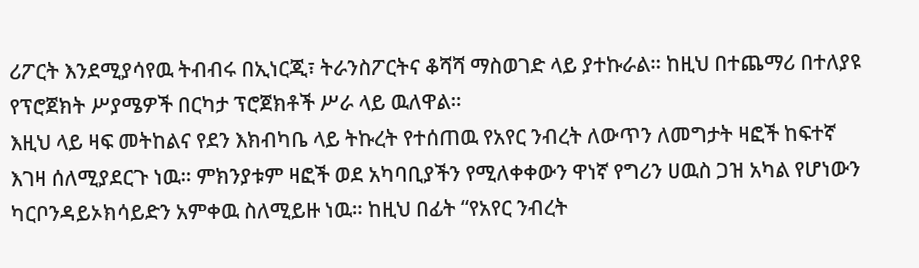ሪፖርት እንደሚያሳየዉ ትብብሩ በኢነርጂ፣ ትራንስፖርትና ቆሻሻ ማስወገድ ላይ ያተኩራል። ከዚህ በተጨማሪ በተለያዩ የፕሮጀክት ሥያሜዎች በርካታ ፕሮጀክቶች ሥራ ላይ ዉለዋል።
እዚህ ላይ ዛፍ መትከልና የደን እክብካቤ ላይ ትኩረት የተሰጠዉ የአየር ንብረት ለውጥን ለመግታት ዛፎች ከፍተኛ እገዛ ሰለሚያደርጉ ነዉ። ምክንያቱም ዛፎች ወደ አካባቢያችን የሚለቀቀውን ዋነኛ የግሪን ሀዉስ ጋዝ አካል የሆነውን ካርቦንዳይኦክሳይድን አምቀዉ ስለሚይዙ ነዉ። ከዚህ በፊት “የአየር ንብረት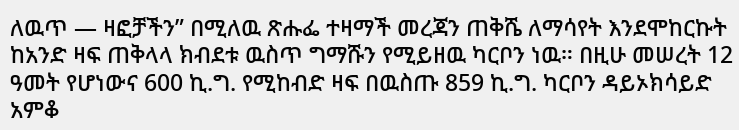ለዉጥ — ዛፎቻችን” በሚለዉ ጽሑፌ ተዛማች መረጃን ጠቅሼ ለማሳየት እንደሞከርኩት ከአንድ ዛፍ ጠቅላላ ክብደቱ ዉስጥ ግማሹን የሚይዘዉ ካርቦን ነዉ። በዚሁ መሠረት 12 ዓመት የሆነውና 600 ኪ.ግ. የሚከብድ ዛፍ በዉስጡ 859 ኪ.ግ. ካርቦን ዳይኦክሳይድ አምቆ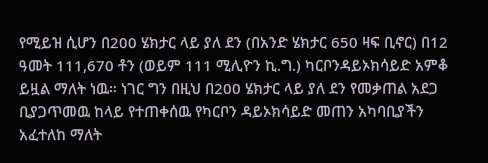የሚይዝ ሲሆን በ200 ሄክታር ላይ ያለ ደን (በአንድ ሄክታር 650 ዛፍ ቢኖር) በ12 ዓመት 111,670 ቶን (ወይም 111 ሚሊዮን ኪ.ግ.) ካርቦንዳይኦክሳይድ አምቆ ይዟል ማለት ነዉ። ነገር ግን በዚህ በ200 ሄክታር ላይ ያለ ደን የመቃጠል አደጋ ቢያጋጥመዉ ከላይ የተጠቀሰዉ የካርቦን ዳይኦክሳይድ መጠን አካባቢያችን አፈተለከ ማለት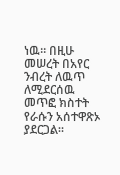ነዉ። በዚሁ መሠረት በአየር ንብረት ለዉጥ ለሚደርሰዉ መጥፎ ክስተት የራሱን አሰተዋጽኦ ያደርጋል።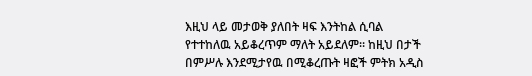እዚህ ላይ መታወቅ ያለበት ዛፍ እንትከል ሲባል የተተከለዉ አይቆረጥም ማለት አይደለም። ከዚህ በታች በምሥሉ እንደሚታየዉ በሚቆረጡት ዛፎች ምትክ አዲስ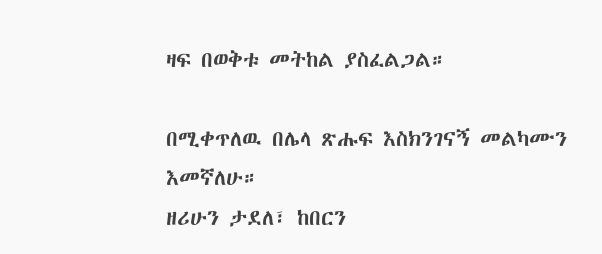ዛፍ በወቅቱ መትከል ያስፈልጋል።

በሚቀጥለዉ በሌላ ጽሑፍ እስክንገናኝ መልካሙን እመኛለሁ።
ዘሪሁን ታደለ፣ ከበርን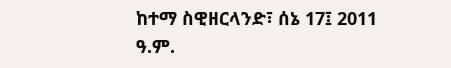ከተማ ስዊዘርላንድ፣ ሰኔ 17፤ 2011 ዓ.ም.